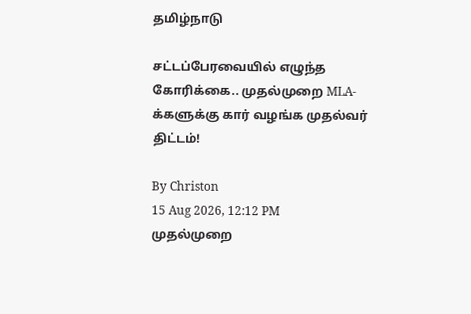தமிழ்நாடு

சட்டப்பேரவையில் எழுந்த கோரிக்கை.. முதல்முறை MLA-க்களுக்கு கார் வழங்க முதல்வர் திட்டம்!

By Christon
15 Aug 2026, 12:12 PM
முதல்முறை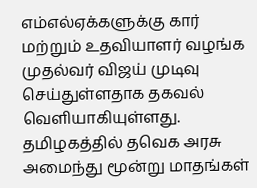எம்எல்ஏக்களுக்கு கார் மற்றும் உதவியாளர் வழங்க முதல்வர் விஜய் முடிவு செய்துள்ளதாக தகவல் வெளியாகியுள்ளது.
தமிழகத்தில் தவெக அரசு அமைந்து மூன்று மாதங்கள்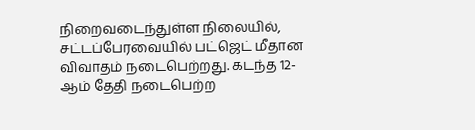நிறைவடைந்துள்ள நிலையில், சட்டப்பேரவையில் பட்ஜெட் மீதான விவாதம் நடைபெற்றது. கடந்த 12-ஆம் தேதி நடைபெற்ற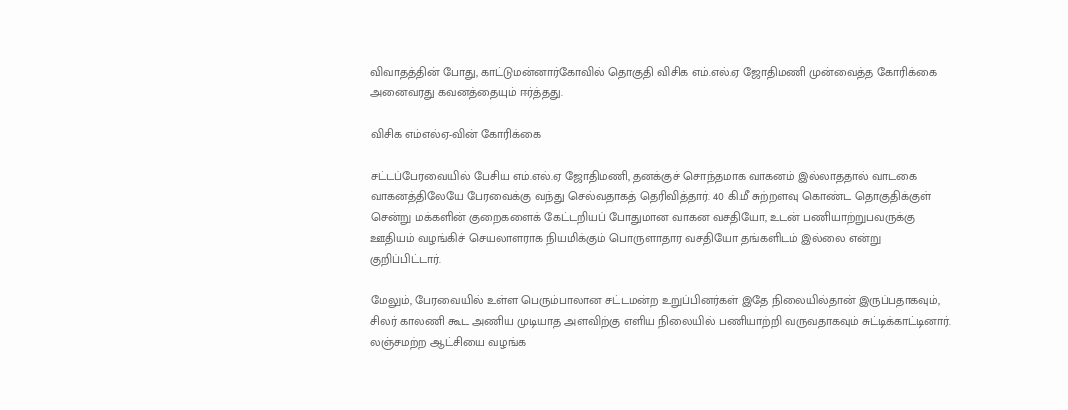விவாதத்தின் போது, காட்டுமன்னார்கோவில் தொகுதி விசிக எம்.எல்.ஏ ஜோதிமணி முன்வைத்த கோரிக்கை அனைவரது கவனத்தையும் ஈர்த்தது.

விசிக எம்எல்ஏ-வின் கோரிக்கை

சட்டப்பேரவையில் பேசிய எம்.எல்.ஏ ஜோதிமணி, தனக்குச் சொந்தமாக வாகனம் இல்லாததால் வாடகை வாகனத்திலேயே பேரவைக்கு வந்து செல்வதாகத் தெரிவித்தார். 40 கி.மீ சுற்றளவு கொண்ட தொகுதிக்குள் சென்று மக்களின் குறைகளைக் கேட்டறியப் போதுமான வாகன வசதியோ, உடன் பணியாற்றுபவருக்கு ஊதியம் வழங்கிச் செயலாளராக நியமிக்கும் பொருளாதார வசதியோ தங்களிடம் இல்லை என்று குறிப்பிட்டார்.

மேலும், பேரவையில் உள்ள பெரும்பாலான சட்டமன்ற உறுப்பினர்கள் இதே நிலையில்தான் இருப்பதாகவும், சிலர் காலணி கூட அணிய முடியாத அளவிற்கு எளிய நிலையில் பணியாற்றி வருவதாகவும் சுட்டிக்காட்டினார். லஞ்சமற்ற ஆட்சியை வழங்க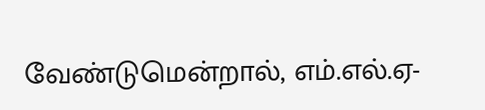வேண்டுமென்றால், எம்.எல்.ஏ-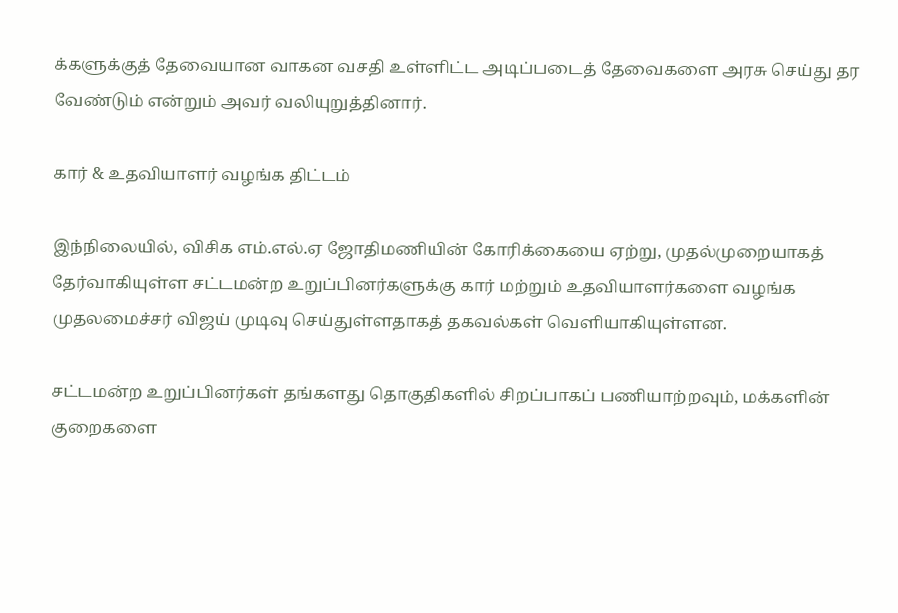க்களுக்குத் தேவையான வாகன வசதி உள்ளிட்ட அடிப்படைத் தேவைகளை அரசு செய்து தர வேண்டும் என்றும் அவர் வலியுறுத்தினார்.

கார் & உதவியாளர் வழங்க திட்டம்

இந்நிலையில், விசிக எம்.எல்.ஏ ஜோதிமணியின் கோரிக்கையை ஏற்று, முதல்முறையாகத் தேர்வாகியுள்ள சட்டமன்ற உறுப்பினர்களுக்கு கார் மற்றும் உதவியாளர்களை வழங்க முதலமைச்சர் விஜய் முடிவு செய்துள்ளதாகத் தகவல்கள் வெளியாகியுள்ளன.

சட்டமன்ற உறுப்பினர்கள் தங்களது தொகுதிகளில் சிறப்பாகப் பணியாற்றவும், மக்களின் குறைகளை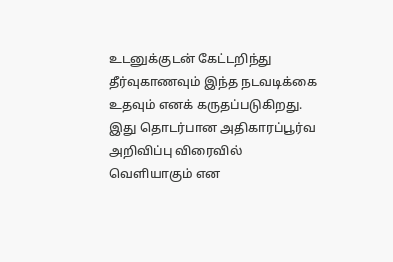உடனுக்குடன் கேட்டறிந்து தீர்வுகாணவும் இந்த நடவடிக்கை உதவும் எனக் கருதப்படுகிறது. இது தொடர்பான அதிகாரப்பூர்வ அறிவிப்பு விரைவில் வெளியாகும் என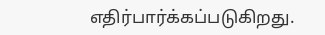எதிர்பார்க்கப்படுகிறது.